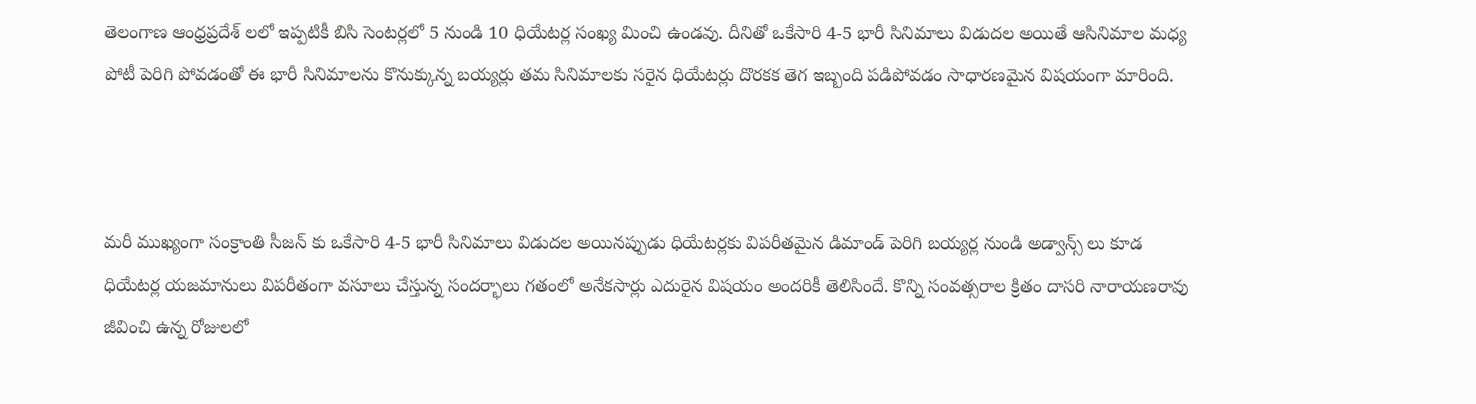తెలంగాణ ఆంధ్రప్రదేశ్ లలో ఇప్పటికీ బిసి సెంటర్లలో 5 నుండి 10 ధియేటర్ల సంఖ్య మించి ఉండవు. దీనితో ఒకేసారి 4-5 భారీ సినిమాలు విడుదల అయితే ఆసినిమాల మధ్య పోటీ పెరిగి పోవడంతో ఈ భారీ సినిమాలను కొనుక్కున్న బయ్యర్లు తమ సినిమాలకు సరైన ధియేటర్లు దొరకక తెగ ఇబ్బంది పడిపోవడం సాధారణమైన విషయంగా మారింది.



మరీ ముఖ్యంగా సంక్రాంతి సీజన్ కు ఒకేసారి 4-5 భారీ సినిమాలు విడుదల అయినప్పుడు ధియేటర్లకు విపరీతమైన డిమాండ్ పెరిగి బయ్యర్ల నుండి అడ్వాన్స్ లు కూడ ధియేటర్ల యజమానులు విపరీతంగా వసూలు చేస్తున్న సందర్భాలు గతంలో అనేకసార్లు ఎదురైన విషయం అందరికీ తెలిసిందే. కొన్ని సంవత్సరాల క్రితం దాసరి నారాయణరావు జీవించి ఉన్న రోజులలో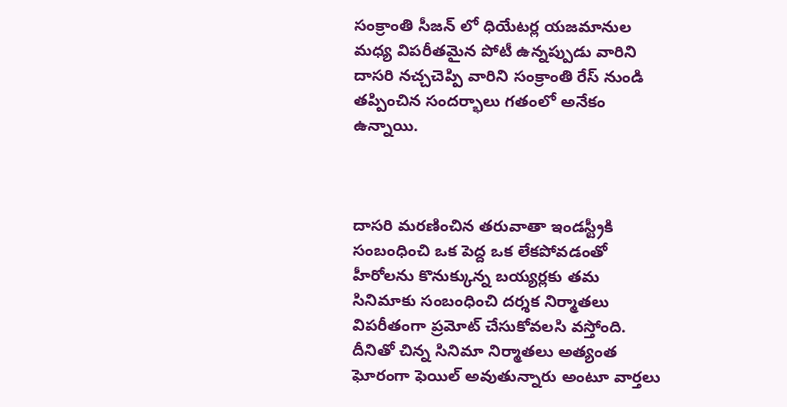సంక్రాంతి సీజన్ లో ధియేటర్ల యజమానుల మధ్య విపరీతమైన పోటీ ఉన్నప్పుడు వారిని దాసరి నచ్చచెప్పి వారిని సంక్రాంతి రేస్ నుండి తప్పించిన సందర్భాలు గతంలో అనేకం ఉన్నాయి.



దాసరి మరణించిన తరువాతా ఇండస్ట్రీకి సంబంధించి ఒక పెద్ద ఒక లేకపోవడంతో హీరోలను కొనుక్కున్న బయ్యర్లకు తమ సినిమాకు సంబంధించి దర్శక నిర్మాతలు  విపరీతంగా ప్రమోట్ చేసుకోవలసి వస్తోంది. దీనితో చిన్న సినిమా నిర్మాతలు అత్యంత ఘోరంగా ఫెయిల్ అవుతున్నారు అంటూ వార్తలు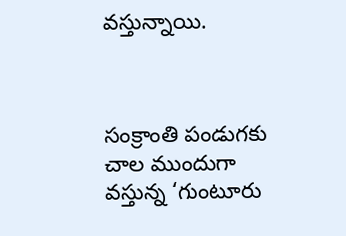వస్తున్నాయి.



సంక్రాంతి పండుగకు చాల ముందుగా వస్తున్న ‘గుంటూరు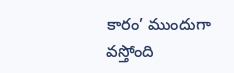కారం’ ముందుగా వస్తోంది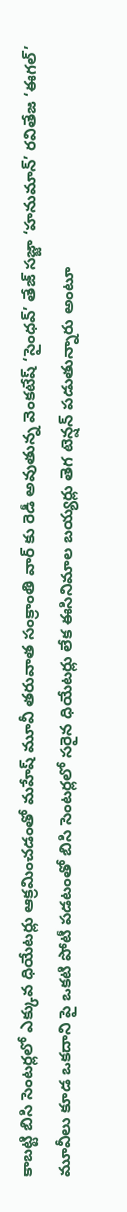కాబట్టి బిసి సెంటర్లలో ఎక్కువ ధియేటర్లు ఆక్రమించడంతో మహేష్ మూవీ తరువాత సంక్రాంతి వార్ కు రెడీ అవుతున్న వెంకటేష్ ‘సైంధవ్’ తేజ్ సజ్జా ‘హనుమాన్’ రవితేజ ‘ఈగల్’ మూవీలు కూడ ఒకదాని పై ఒకటి పోటీ పడటంతో బిసి సెంటర్లలో సరైన ధియేటర్లు లేక ఈసినిమాల బయ్యర్లు తెగ టెన్షన్ పడుతున్నారు అంటూ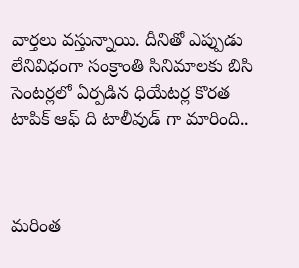వార్తలు వస్తున్నాయి. దీనితో ఎప్పుడు లేనివిధంగా సంక్రాంతి సినిమాలకు బిసి సెంటర్లలో ఏర్పడిన ధియేటర్ల కొరత టాపిక్ ఆఫ్ ది టాలీవుడ్ గా మారింది..



మరింత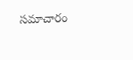సమాచారం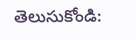తెలుసుకోండి: